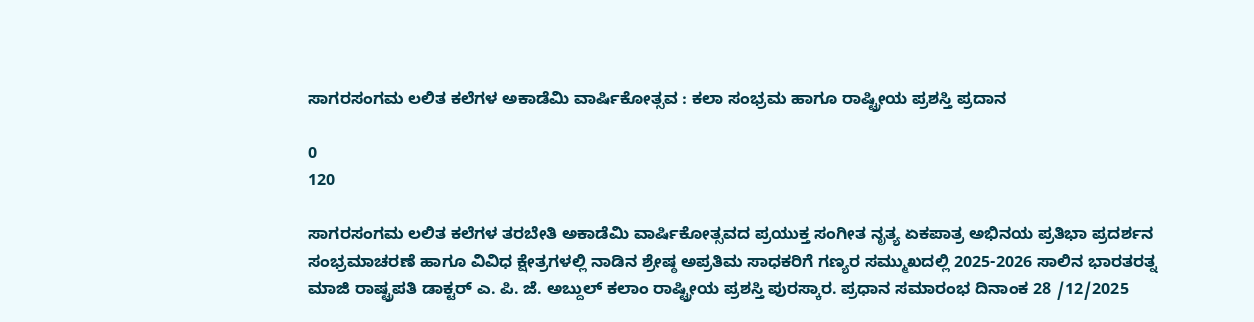ಸಾಗರಸಂಗಮ ಲಲಿತ ಕಲೆಗಳ ಅಕಾಡೆಮಿ ವಾರ್ಷಿಕೋತ್ಸವ : ಕಲಾ ಸಂಭ್ರಮ ಹಾಗೂ ರಾಷ್ಟ್ರೀಯ ಪ್ರಶಸ್ತಿ ಪ್ರದಾನ

0
120

ಸಾಗರಸಂಗಮ ಲಲಿತ ಕಲೆಗಳ ತರಬೇತಿ ಅಕಾಡೆಮಿ ವಾರ್ಷಿಕೋತ್ಸವದ ಪ್ರಯುಕ್ತ ಸಂಗೀತ ನೃತ್ಯ ಏಕಪಾತ್ರ ಅಭಿನಯ ಪ್ರತಿಭಾ ಪ್ರದರ್ಶನ ಸಂಭ್ರಮಾಚರಣೆ ಹಾಗೂ ವಿವಿಧ ಕ್ಷೇತ್ರಗಳಲ್ಲಿ ನಾಡಿನ ಶ್ರೇಷ್ಠ ಅಪ್ರತಿಮ ಸಾಧಕರಿಗೆ ಗಣ್ಯರ ಸಮ್ಮುಖದಲ್ಲಿ 2025-2026 ಸಾಲಿನ ಭಾರತರತ್ನ ಮಾಜಿ ರಾಷ್ಟ್ರಪತಿ ಡಾಕ್ಟರ್ ಎ. ಪಿ. ಜೆ. ಅಬ್ದುಲ್ ಕಲಾಂ ರಾಷ್ಟ್ರೀಯ ಪ್ರಶಸ್ತಿ ಪುರಸ್ಕಾರ. ಪ್ರಧಾನ ಸಮಾರಂಭ ದಿನಾಂಕ 28 /12/2025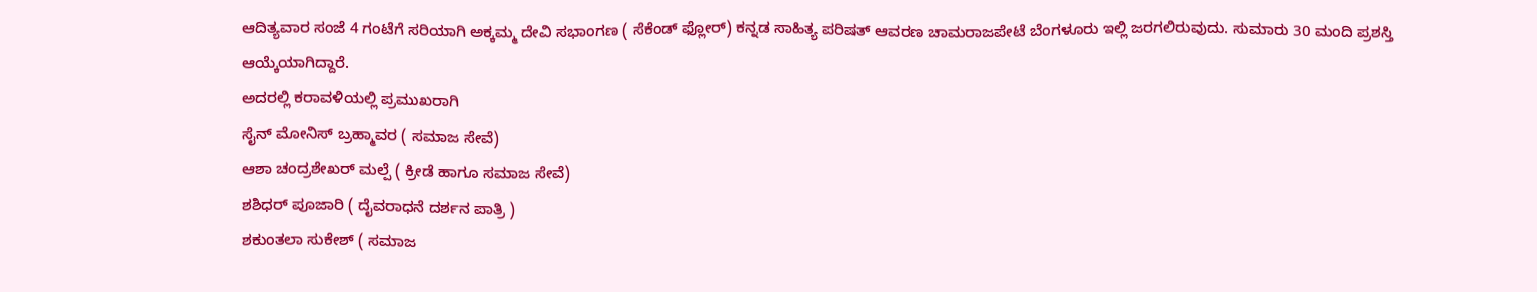ಆದಿತ್ಯವಾರ ಸಂಜೆ 4 ಗಂಟೆಗೆ ಸರಿಯಾಗಿ ಅಕ್ಕಮ್ಮ ದೇವಿ ಸಭಾಂಗಣ ( ಸೆಕೆಂಡ್ ಫ್ಲೋರ್) ಕನ್ನಡ ಸಾಹಿತ್ಯ ಪರಿಷತ್ ಆವರಣ ಚಾಮರಾಜಪೇಟೆ ಬೆಂಗಳೂರು ಇಲ್ಲಿ ಜರಗಲಿರುವುದು. ಸುಮಾರು 30 ಮಂದಿ ಪ್ರಶಸ್ತಿ ಆಯ್ಕೆಯಾಗಿದ್ದಾರೆ.
ಅದರಲ್ಲಿ ಕರಾವಳಿಯಲ್ಲಿ ಪ್ರಮುಖರಾಗಿ
ಸೈನ್ ಮೋನಿಸ್ ಬ್ರಹ್ಮಾವರ ( ಸಮಾಜ ಸೇವೆ)
ಆಶಾ ಚಂದ್ರಶೇಖರ್ ಮಲ್ಪೆ ( ಕ್ರೀಡೆ ಹಾಗೂ ಸಮಾಜ ಸೇವೆ)
ಶಶಿಧರ್ ಪೂಜಾರಿ ( ದೈವರಾಧನೆ ದರ್ಶನ ಪಾತ್ರಿ )
ಶಕುಂತಲಾ ಸುಕೇಶ್ ( ಸಮಾಜ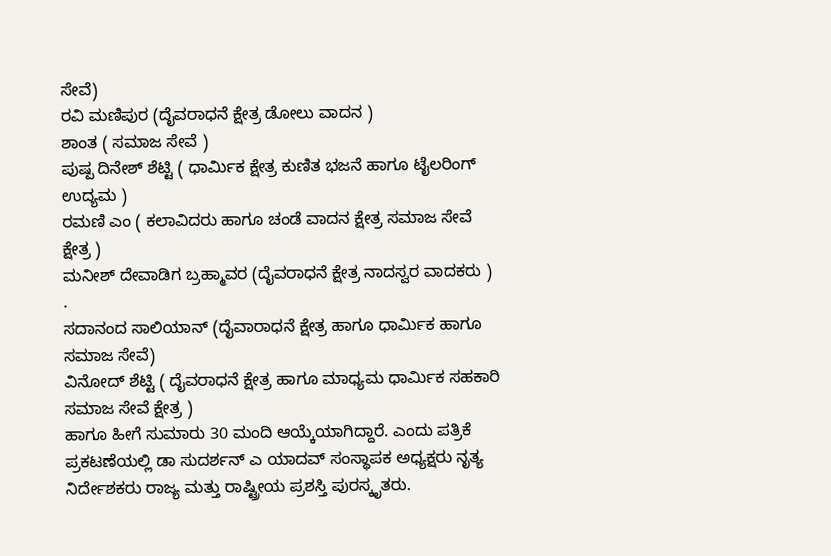ಸೇವೆ)
ರವಿ ಮಣಿಪುರ (ದೈವರಾಧನೆ ಕ್ಷೇತ್ರ ಡೋಲು ವಾದನ )
ಶಾಂತ ( ಸಮಾಜ ಸೇವೆ )
ಪುಷ್ಪ ದಿನೇಶ್ ಶೆಟ್ಟಿ ( ಧಾರ್ಮಿಕ ಕ್ಷೇತ್ರ ಕುಣಿತ ಭಜನೆ ಹಾಗೂ ಟೈಲರಿಂಗ್ ಉದ್ಯಮ )
ರಮಣಿ ಎಂ ( ಕಲಾವಿದರು ಹಾಗೂ ಚಂಡೆ ವಾದನ ಕ್ಷೇತ್ರ ಸಮಾಜ ಸೇವೆ ಕ್ಷೇತ್ರ )
ಮನೀಶ್ ದೇವಾಡಿಗ ಬ್ರಹ್ಮಾವರ (ದೈವರಾಧನೆ ಕ್ಷೇತ್ರ ನಾದಸ್ವರ ವಾದಕರು ) .
ಸದಾನಂದ ಸಾಲಿಯಾನ್ (ದೈವಾರಾಧನೆ ಕ್ಷೇತ್ರ ಹಾಗೂ ಧಾರ್ಮಿಕ ಹಾಗೂ ಸಮಾಜ ಸೇವೆ)
ವಿನೋದ್ ಶೆಟ್ಟಿ ( ದೈವರಾಧನೆ ಕ್ಷೇತ್ರ ಹಾಗೂ ಮಾಧ್ಯಮ ಧಾರ್ಮಿಕ ಸಹಕಾರಿ ಸಮಾಜ ಸೇವೆ ಕ್ಷೇತ್ರ )
ಹಾಗೂ ಹೀಗೆ ಸುಮಾರು 30 ಮಂದಿ ಆಯ್ಕೆಯಾಗಿದ್ದಾರೆ. ಎಂದು ಪತ್ರಿಕೆ ಪ್ರಕಟಣೆಯಲ್ಲಿ ಡಾ ಸುದರ್ಶನ್ ಎ ಯಾದವ್ ಸಂಸ್ಥಾಪಕ ಅಧ್ಯಕ್ಷರು ನೃತ್ಯ ನಿರ್ದೇಶಕರು ರಾಜ್ಯ ಮತ್ತು ರಾಷ್ಟ್ರೀಯ ಪ್ರಶಸ್ತಿ ಪುರಸ್ಕೃತರು.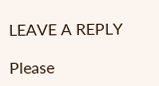LEAVE A REPLY

Please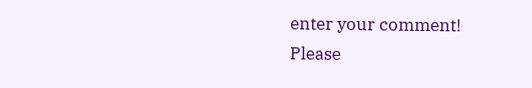enter your comment!
Please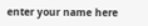enter your name here